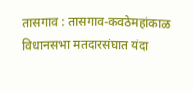तासगाव : तासगाव-कवठेमहांकाळ विधानसभा मतदारसंघात यंदा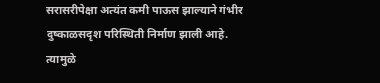सरासरीपेक्षा अत्यंत कमी पाऊस झाल्याने गंभीर दुष्काळसदृश परिस्थिती निर्माण झाली आहे. त्यामुळे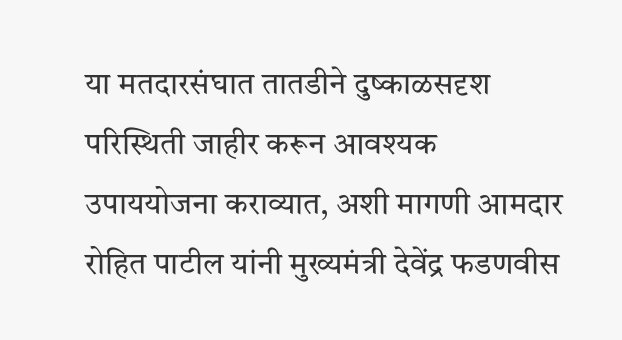या मतदारसंघात तातडीने दुष्काळसदृश परिस्थिती जाहीर करून आवश्यक उपाययोजना कराव्यात, अशी मागणी आमदार रोहित पाटील यांनी मुख्यमंत्री देवेंद्र फडणवीस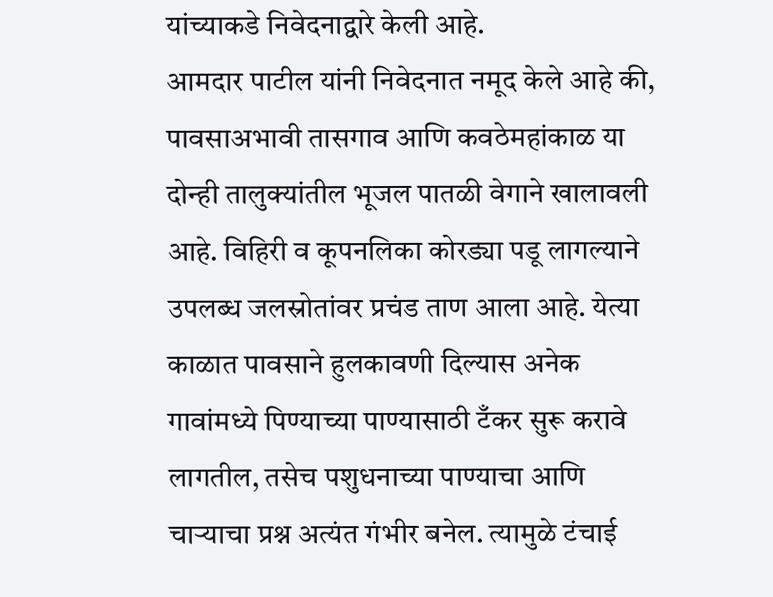यांच्याकडे निवेदनाद्वारे केली आहे.
आमदार पाटील यांनी निवेदनात नमूद केले आहे की, पावसाअभावी तासगाव आणि कवठेमहांकाळ या दोन्ही तालुक्यांतील भूजल पातळी वेगाने खालावली आहे. विहिरी व कूपनलिका कोरड्या पडू लागल्याने उपलब्ध जलस्रोतांवर प्रचंड ताण आला आहे. येत्या काळात पावसाने हुलकावणी दिल्यास अनेक गावांमध्ये पिण्याच्या पाण्यासाठी टँकर सुरू करावे लागतील, तसेच पशुधनाच्या पाण्याचा आणि चाऱ्याचा प्रश्न अत्यंत गंभीर बनेल. त्यामुळे टंचाई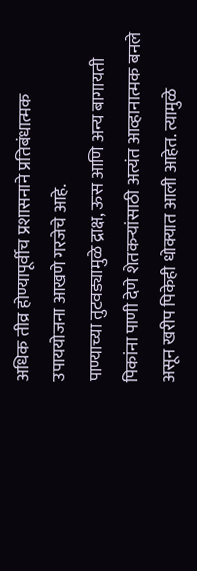अधिक तीव्र होण्यापूर्वीच प्रशासनाने प्रतिबंधात्मक उपाययोजना आखणे गरजेचे आहे.
पाण्याच्या तुटवड्यामुळे द्राक्ष, ऊस आणि अन्य बागायती पिकांना पाणी देणे शेतकऱ्यांसाठी अत्यंत आव्हानात्मक बनले असून खरीप पिकेही धोक्यात आली आहेत. त्यामुळे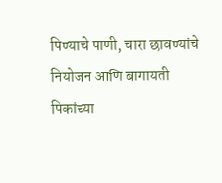पिण्याचे पाणी, चारा छावण्यांचे नियोजन आणि बागायती पिकांच्या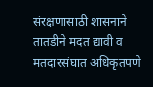संरक्षणासाठी शासनाने तातडीने मदत द्यावी व मतदारसंघात अधिकृतपणे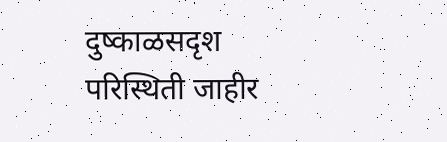दुष्काळसदृश परिस्थिती जाहीर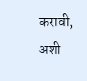करावी, अशी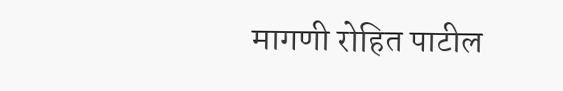मागणी रोहित पाटील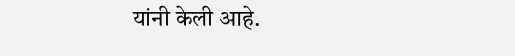यांनी केली आहे.